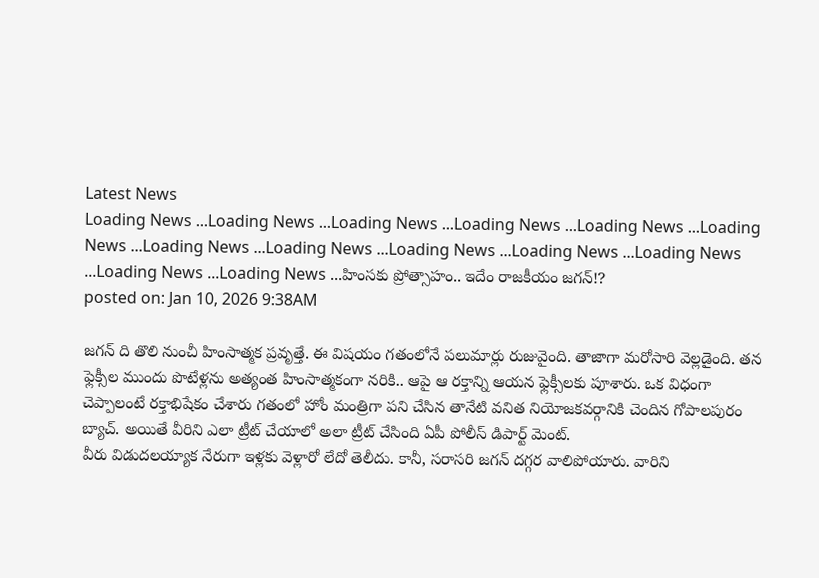Latest News
Loading News ...Loading News ...Loading News ...Loading News ...Loading News ...Loading News ...Loading News ...Loading News ...Loading News ...Loading News ...Loading News ...Loading News ...Loading News ...హింసకు ప్రోత్సాహం.. ఇదేం రాజకీయం జగన్!?
posted on: Jan 10, 2026 9:38AM

జగన్ ది తొలి నుంచీ హింసాత్మక ప్రవృత్తే. ఈ విషయం గతంలోనే పలుమార్లు రుజువైంది. తాజాగా మరోసారి వెల్లడైంది. తన ఫ్లెక్సీల ముందు పొటేళ్లను అత్యంత హింసాత్మకంగా నరికి.. ఆపై ఆ రక్తాన్ని ఆయన ఫ్లెక్సీలకు పూశారు. ఒక విధంగా చెప్పాలంటే రక్తాభిషేకం చేశారు గతంలో హోం మంత్రిగా పని చేసిన తానేటి వనిత నియోజకవర్గానికి చెందిన గోపాలపురం బ్యాచ్. అయితే వీరిని ఎలా ట్రీట్ చేయాలో అలా ట్రీట్ చేసింది ఏపీ పోలీస్ డిపార్ట్ మెంట్.
వీరు విడుదలయ్యాక నేరుగా ఇళ్లకు వెళ్లారో లేదో తెలీదు. కానీ, సరాసరి జగన్ దగ్గర వాలిపోయారు. వారిని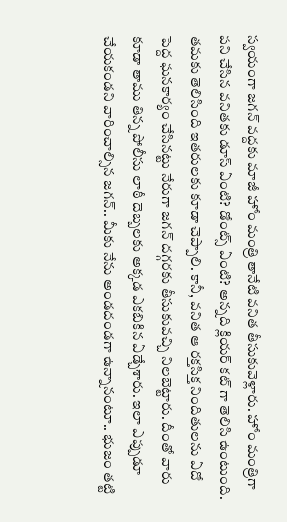స్వయంగా జగన్ వద్దకు మాజీ హోం మంత్రి తానేటి వనిత తీసుకువెళ్లారు. హోం మంత్రిగా పని చేసిన వనితకు డూస్ ఏంటి? డోంట్స్ ఏంటి? అన్నది క్లియర్ కట్ గా తెలిసి ఉంటుంది. తమకు తెలిసింది ఇతరులకు కూడా చెప్పాలి. కానీ, వనిత ఆ రక్తసిక్త నిందితులను ఏదో పెద్ద ఘనకార్యం చేసినట్టు నేరుగా జగన్ దగ్గరకు తీసుకువచ్చి నిలబెట్టారు. దీంతో వారు కూడా తాము తిన్న పోలీసు లాఠీ దెబ్బలకు అక్కడ ఎకబికిన ఏడ్చేశారు. ఇలా ఎప్పుడూ చేయకండని వారించాల్సిన జగన్.. మీకు నేను అండదండగా ఉన్నానంటూ.. భుజం తట్టి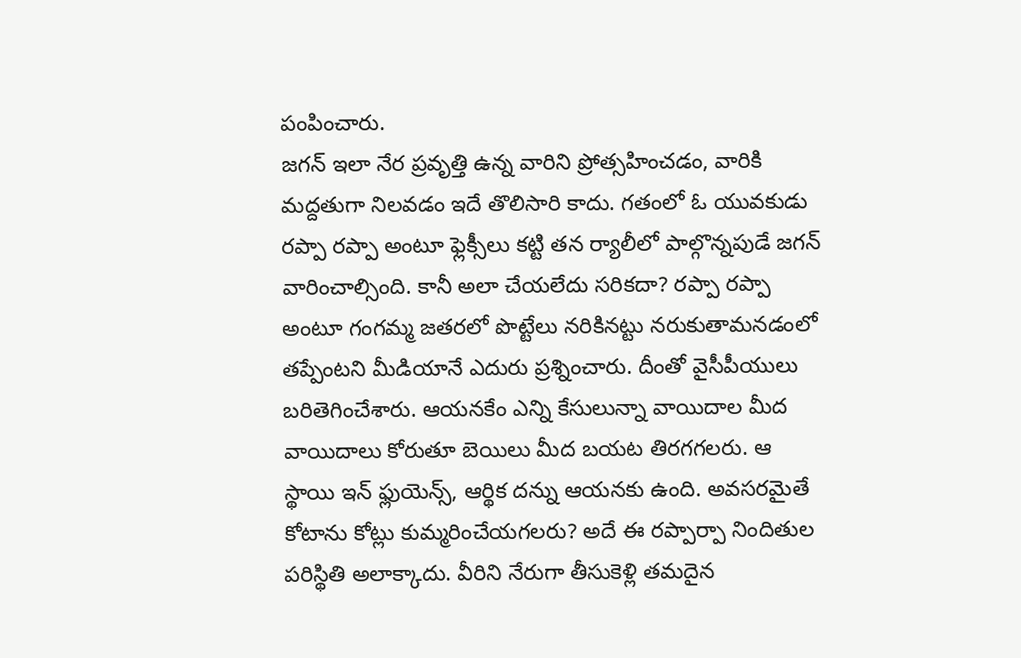పంపించారు.
జగన్ ఇలా నేర ప్రవృత్తి ఉన్న వారిని ప్రోత్సహించడం, వారికి మద్దతుగా నిలవడం ఇదే తొలిసారి కాదు. గతంలో ఓ యువకుడు రప్పా రప్పా అంటూ ఫ్లెక్సీలు కట్టి తన ర్యాలీలో పాల్గొన్నపుడే జగన్ వారించాల్సింది. కానీ అలా చేయలేదు సరికదా? రప్పా రప్పా అంటూ గంగమ్మ జతరలో పొట్టేలు నరికినట్టు నరుకుతామనడంలో తప్పేంటని మీడియానే ఎదురు ప్రశ్నించారు. దీంతో వైసీపీయులు బరితెగించేశారు. ఆయనకేం ఎన్ని కేసులున్నా వాయిదాల మీద వాయిదాలు కోరుతూ బెయిలు మీద బయట తిరగగలరు. ఆ స్థాయి ఇన్ ఫ్లుయెన్స్, ఆర్థిక దన్ను ఆయనకు ఉంది. అవసరమైతే కోటాను కోట్లు కుమ్మరించేయగలరు? అదే ఈ రప్పార్పా నిందితుల పరిస్థితి అలాక్కాదు. వీరిని నేరుగా తీసుకెళ్లి తమదైన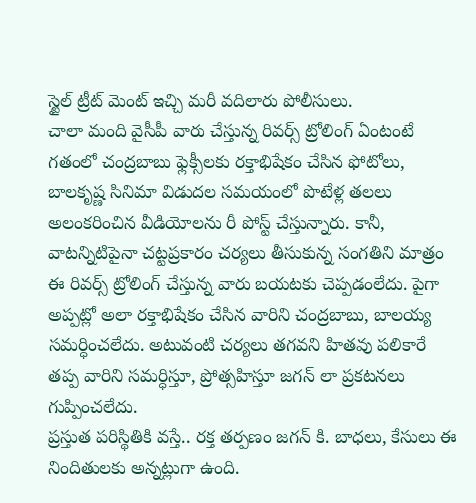స్టైల్ ట్రీట్ మెంట్ ఇచ్చి మరీ వదిలారు పోలీసులు.
చాలా మంది వైసీపీ వారు చేస్తున్న రివర్స్ ట్రోలింగ్ ఏంటంటే గతంలో చంద్రబాబు ఫ్లెక్సీలకు రక్తాభిషేకం చేసిన ఫోటోలు, బాలకృష్ణ సినిమా విడుదల సమయంలో పొటేళ్ల తలలు అలంకరించిన వీడియోలను రీ పోస్ట్ చేస్తున్నారు. కానీ, వాటన్నిటిపైనా చట్టప్రకారం చర్యలు తీసుకున్న సంగతిని మాత్రం ఈ రివర్స్ ట్రోలింగ్ చేస్తున్న వారు బయటకు చెప్పడంలేదు. పైగా అప్పట్లో అలా రక్తాభిషేకం చేసిన వారిని చంద్రబాబు, బాలయ్య సమర్ధించలేదు. అటువంటి చర్యలు తగవని హితవు పలికారే తప్ప వారిని సమర్ధిస్తూ, ప్రోత్సహిస్తూ జగన్ లా ప్రకటనలు గుప్పించలేదు.
ప్రస్తుత పరిస్థితికి వస్తే.. రక్త తర్పణం జగన్ కి. బాధలు, కేసులు ఈ నిందితులకు అన్నట్లుగా ఉంది.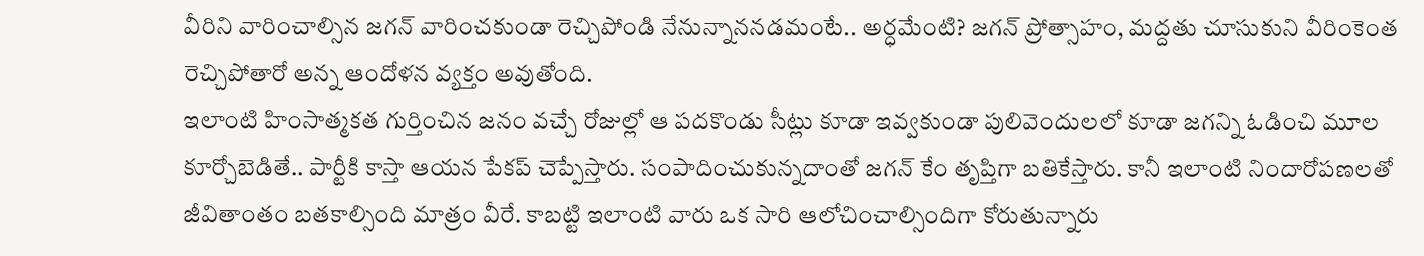వీరిని వారించాల్సిన జగన్ వారించకుండా రెచ్చిపోండి నేనున్నాననడమంటే.. అర్ధమేంటి? జగన్ ప్రోత్సాహం, మద్దతు చూసుకుని వీరింకెంత రెచ్చిపోతారో అన్న ఆందోళన వ్యక్తం అవుతోంది.
ఇలాంటి హింసాత్మకత గుర్తించిన జనం వచ్చే రోజుల్లో ఆ పదకొండు సీట్లు కూడా ఇవ్వకుండా పులివెందులలో కూడా జగన్ని ఓడించి మూల కూర్చోబెడితే.. పార్టీకి కాస్తా ఆయన పేకప్ చెప్పేస్తారు. సంపాదించుకున్నదాంతో జగన్ కేం తృప్తిగా బతికేస్తారు. కానీ ఇలాంటి నిందారోపణలతో జీవితాంతం బతకాల్సింది మాత్రం వీరే. కాబట్టి ఇలాంటి వారు ఒక సారి ఆలోచించాల్సిందిగా కోరుతున్నారు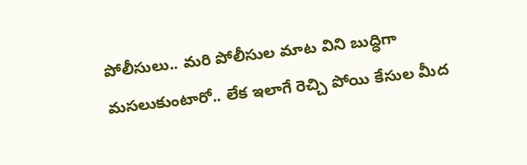పోలీసులు.. మరి పోలీసుల మాట విని బుద్ధిగా మసలుకుంటారో.. లేక ఇలాగే రెచ్చి పోయి కేసుల మీద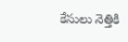కేసులు నెత్తికి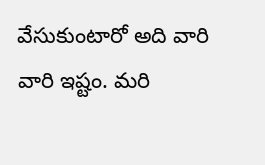వేసుకుంటారో అది వారి వారి ఇష్టం. మరి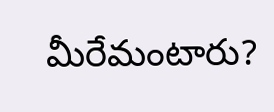మీరేమంటారు?